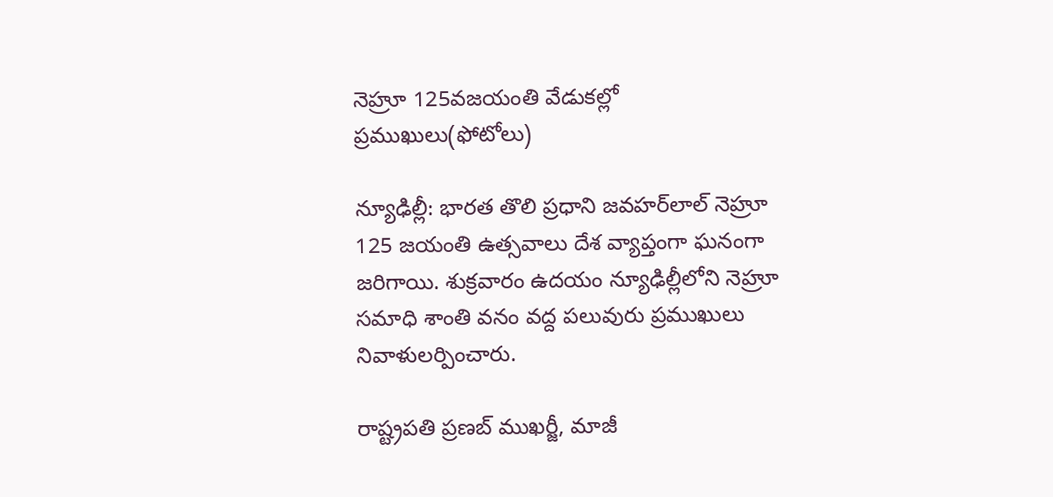నెహ్రూ 125వజయంతి వేడుకల్లో ప్రముఖులు(ఫోటోలు)

న్యూఢిల్లీ: భారత తొలి ప్రధాని జవహర్‌లాల్ నెహ్రూ 125 జయంతి ఉత్సవాలు దేశ వ్యాప్తంగా ఘనంగా జరిగాయి. శుక్రవారం ఉదయం న్యూఢిల్లీలోని నెహ్రూ సమాధి శాంతి వనం వద్ద పలువురు ప్రముఖులు నివాళులర్పించారు.

రాష్ట్రపతి ప్రణబ్ ముఖర్జీ, మాజీ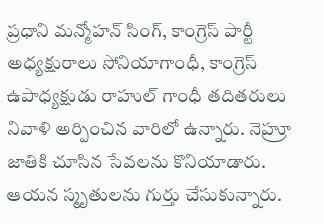ప్రధాని మన్మోహన్ సింగ్, కాంగ్రెస్ పార్టీ అధ్యక్షురాలు సోనియాగాంధీ, కాంగ్రెస్ ఉపాధ్యక్షుడు రాహుల్ గాంధీ తదితరులు నివాళి అర్పించిన వారిలో ఉన్నారు. నెహ్రూ జాతికి చూసిన సేవలను కొనియాడారు. ఆయన స్మృతులను గుర్తు చేసుకున్నారు.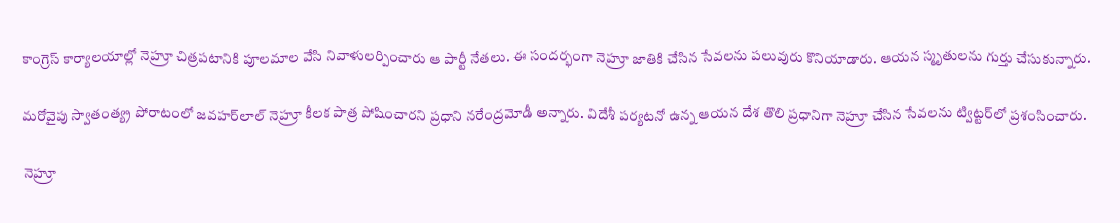కాంగ్రెస్ కార్యాలయాల్లో నెహ్రూ చిత్రపటానికి పూలమాల వేసి నివాళులర్పించారు ఆ పార్టీ నేతలు. ఈ సందర్భంగా నెహ్రూ జాతికి చేసిన సేవలను పలువురు కొనియాడారు. ఆయన స్మృతులను గుర్తు చేసుకున్నారు.

మరోవైపు స్వాతంత్య్ర పోరాటంలో జవహర్‌లాల్ నెహ్రూ కీలక పాత్ర పోషించారని ప్రధాని నరేంద్రమోడీ అన్నారు. విదేశీ పర్యటనో ఉన్న ఆయన దేశ తొలి ప్రధానిగా నెహ్రూ చేసిన సేవలను ట్విట్టర్‌లో ప్రశంసించారు.

 నెహ్రూ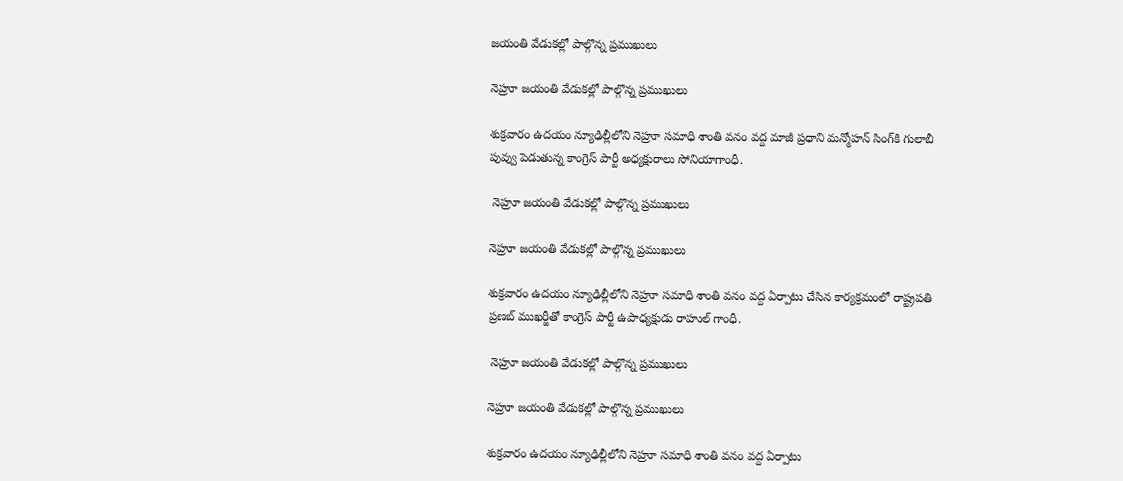జయంతి వేడుకల్లో పాల్గొన్న ప్రముఖులు

నెహ్రూ జయంతి వేడుకల్లో పాల్గొన్న ప్రముఖులు

శుక్రవారం ఉదయం న్యూఢిల్లీలోని నెహ్రూ సమాధి శాంతి వనం వద్ద మాజీ ప్రధాని మన్మోహన్ సింగ్‌కి గులాబీ పువ్వు పెడుతున్న కాంగ్రెస్ పార్టీ అధ్యక్షురాలు సోనియాగాంధీ.

 నెహ్రూ జయంతి వేడుకల్లో పాల్గొన్న ప్రముఖులు

నెహ్రూ జయంతి వేడుకల్లో పాల్గొన్న ప్రముఖులు

శుక్రవారం ఉదయం న్యూఢిల్లీలోని నెహ్రూ సమాధి శాంతి వనం వద్ద ఏర్పాటు చేసిన కార్యక్రమంలో రాష్ట్రపతి ప్రణబ్ ముఖర్జీతో కాంగ్రెస్ పార్టీ ఉపాధ్యక్షుడు రాహుల్ గాంధీ.

 నెహ్రూ జయంతి వేడుకల్లో పాల్గొన్న ప్రముఖులు

నెహ్రూ జయంతి వేడుకల్లో పాల్గొన్న ప్రముఖులు

శుక్రవారం ఉదయం న్యూఢిల్లీలోని నెహ్రూ సమాధి శాంతి వనం వద్ద ఏర్పాటు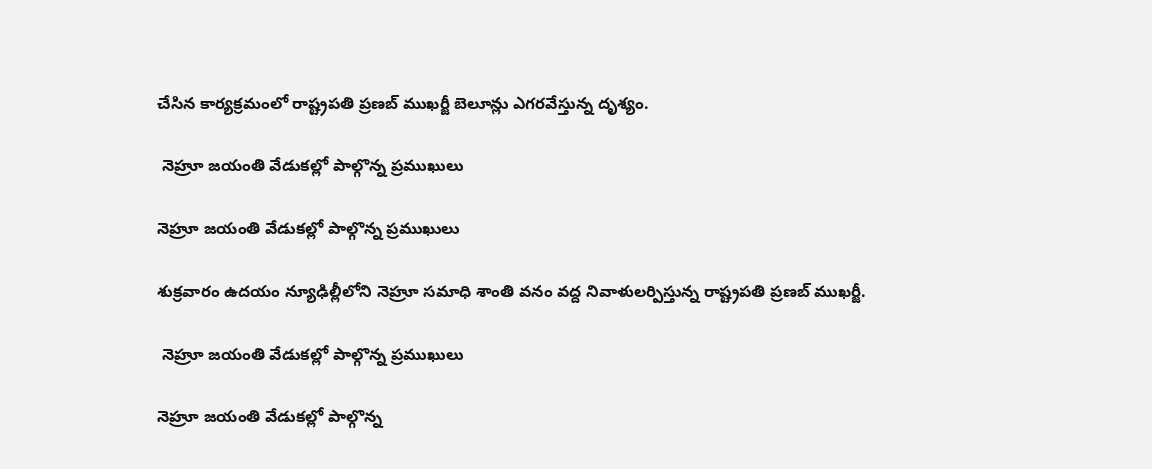చేసిన కార్యక్రమంలో రాష్ట్రపతి ప్రణబ్ ముఖర్జీ బెలూన్లు ఎగరవేస్తున్న దృశ్యం.

 నెహ్రూ జయంతి వేడుకల్లో పాల్గొన్న ప్రముఖులు

నెహ్రూ జయంతి వేడుకల్లో పాల్గొన్న ప్రముఖులు

శుక్రవారం ఉదయం న్యూఢిల్లీలోని నెహ్రూ సమాధి శాంతి వనం వద్ద నివాళులర్పిస్తున్న రాష్ట్రపతి ప్రణబ్ ముఖర్జీ.

 నెహ్రూ జయంతి వేడుకల్లో పాల్గొన్న ప్రముఖులు

నెహ్రూ జయంతి వేడుకల్లో పాల్గొన్న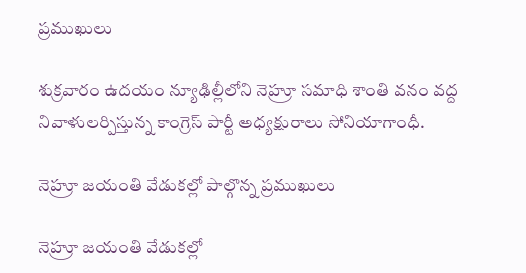ప్రముఖులు

శుక్రవారం ఉదయం న్యూఢిల్లీలోని నెహ్రూ సమాధి శాంతి వనం వద్ద నివాళులర్పిస్తున్న కాంగ్రెస్ పార్టీ అధ్యక్షురాలు సోనియాగాంధీ.

నెహ్రూ జయంతి వేడుకల్లో పాల్గొన్న ప్రముఖులు

నెహ్రూ జయంతి వేడుకల్లో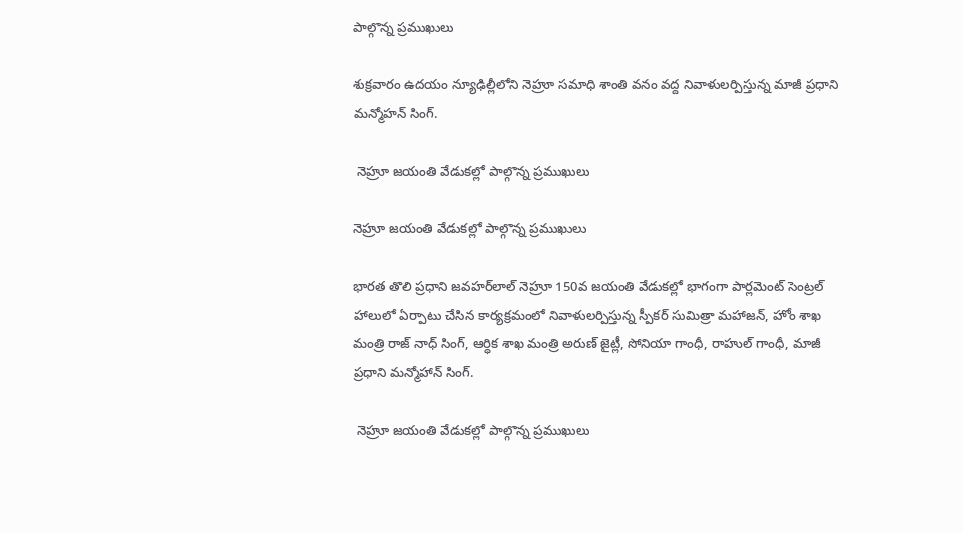పాల్గొన్న ప్రముఖులు

శుక్రవారం ఉదయం న్యూఢిల్లీలోని నెహ్రూ సమాధి శాంతి వనం వద్ద నివాళులర్పిస్తున్న మాజీ ప్రధాని మన్మోహన్ సింగ్‌.

 నెహ్రూ జయంతి వేడుకల్లో పాల్గొన్న ప్రముఖులు

నెహ్రూ జయంతి వేడుకల్లో పాల్గొన్న ప్రముఖులు

భారత తొలి ప్రధాని జవహర్‌లాల్ నెహ్రూ 150వ జయంతి వేడుకల్లో భాగంగా పార్లమెంట్ సెంట్రల్ హాలులో ఏర్పాటు చేసిన కార్యక్రమంలో నివాళులర్పిస్తున్న స్పీకర్ సుమిత్రా మహాజన్, హోం శాఖ మంత్రి రాజ్ నాధ్ సింగ్, ఆర్ధిక శాఖ మంత్రి అరుణ్ జైట్లీ, సోనియా గాంధీ, రాహుల్ గాంధీ, మాజీ ప్రధాని మన్మోహాన్ సింగ్.

 నెహ్రూ జయంతి వేడుకల్లో పాల్గొన్న ప్రముఖులు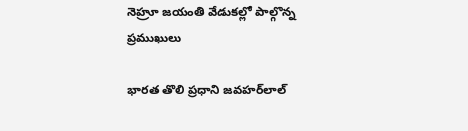నెహ్రూ జయంతి వేడుకల్లో పాల్గొన్న ప్రముఖులు

భారత తొలి ప్రధాని జవహర్‌లాల్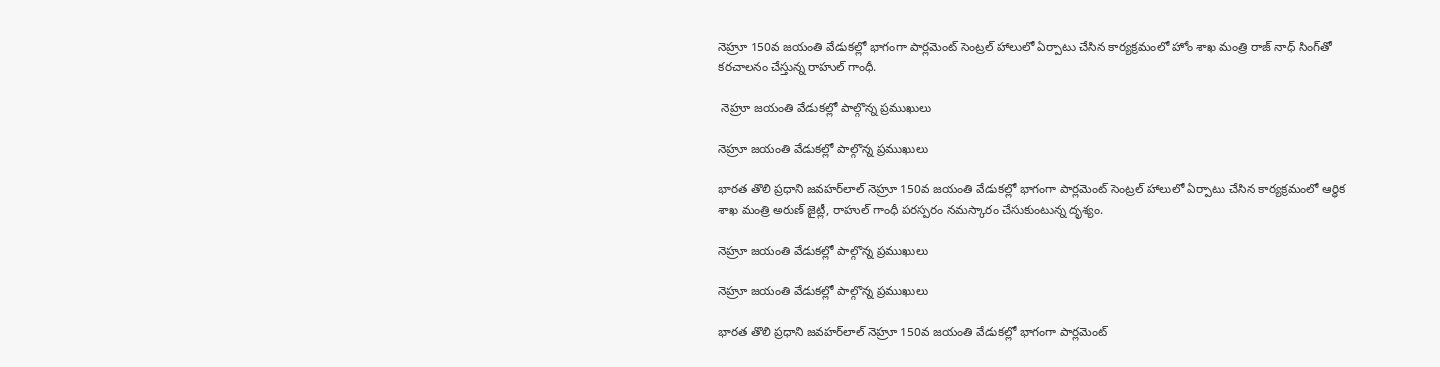నెహ్రూ 150వ జయంతి వేడుకల్లో భాగంగా పార్లమెంట్ సెంట్రల్ హాలులో ఏర్పాటు చేసిన కార్యక్రమంలో హోం శాఖ మంత్రి రాజ్ నాధ్ సింగ్‌తో కరచాలనం చేస్తున్న రాహుల్ గాంధీ.

 నెహ్రూ జయంతి వేడుకల్లో పాల్గొన్న ప్రముఖులు

నెహ్రూ జయంతి వేడుకల్లో పాల్గొన్న ప్రముఖులు

భారత తొలి ప్రధాని జవహర్‌లాల్ నెహ్రూ 150వ జయంతి వేడుకల్లో భాగంగా పార్లమెంట్ సెంట్రల్ హాలులో ఏర్పాటు చేసిన కార్యక్రమంలో ఆర్ధిక శాఖ మంత్రి అరుణ్ జైట్లీ, రాహుల్ గాంధీ పరస్పరం నమస్కారం చేసుకుంటున్న దృశ్యం.

నెహ్రూ జయంతి వేడుకల్లో పాల్గొన్న ప్రముఖులు

నెహ్రూ జయంతి వేడుకల్లో పాల్గొన్న ప్రముఖులు

భారత తొలి ప్రధాని జవహర్‌లాల్ నెహ్రూ 150వ జయంతి వేడుకల్లో భాగంగా పార్లమెంట్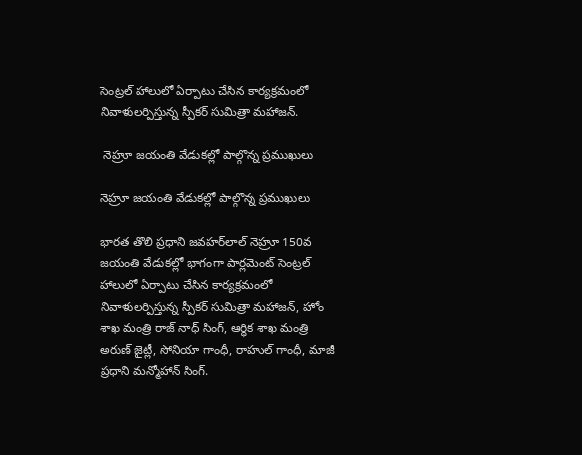సెంట్రల్ హాలులో ఏర్పాటు చేసిన కార్యక్రమంలో నివాళులర్పిస్తున్న స్పీకర్ సుమిత్రా మహాజన్.

 నెహ్రూ జయంతి వేడుకల్లో పాల్గొన్న ప్రముఖులు

నెహ్రూ జయంతి వేడుకల్లో పాల్గొన్న ప్రముఖులు

భారత తొలి ప్రధాని జవహర్‌లాల్ నెహ్రూ 150వ జయంతి వేడుకల్లో భాగంగా పార్లమెంట్ సెంట్రల్ హాలులో ఏర్పాటు చేసిన కార్యక్రమంలో నివాళులర్పిస్తున్న స్పీకర్ సుమిత్రా మహాజన్, హోం శాఖ మంత్రి రాజ్ నాధ్ సింగ్, ఆర్ధిక శాఖ మంత్రి అరుణ్ జైట్లీ, సోనియా గాంధీ, రాహుల్ గాంధీ, మాజీ ప్రధాని మన్మోహాన్ సింగ్.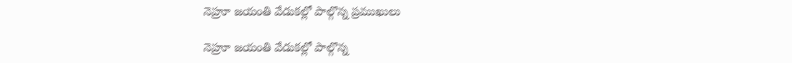నెహ్రూ జయంతి వేడుకల్లో పాల్గొన్న ప్రముఖులు

నెహ్రూ జయంతి వేడుకల్లో పాల్గొన్న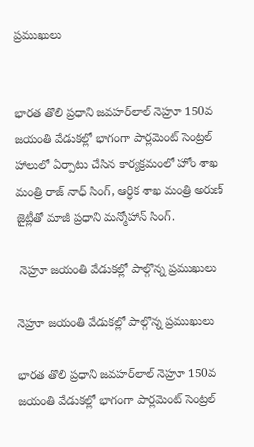ప్రముఖులు


భారత తొలి ప్రధాని జవహర్‌లాల్ నెహ్రూ 150వ జయంతి వేడుకల్లో భాగంగా పార్లమెంట్ సెంట్రల్ హాలులో ఏర్పాటు చేసిన కార్యక్రమంలో హోం శాఖ మంత్రి రాజ్ నాధ్ సింగ్, ఆర్ధిక శాఖ మంత్రి అరుణ్ జైట్లీతో మాజీ ప్రధాని మన్మోహాన్ సింగ్.

 నెహ్రూ జయంతి వేడుకల్లో పాల్గొన్న ప్రముఖులు

నెహ్రూ జయంతి వేడుకల్లో పాల్గొన్న ప్రముఖులు

భారత తొలి ప్రధాని జవహర్‌లాల్ నెహ్రూ 150వ జయంతి వేడుకల్లో భాగంగా పార్లమెంట్ సెంట్రల్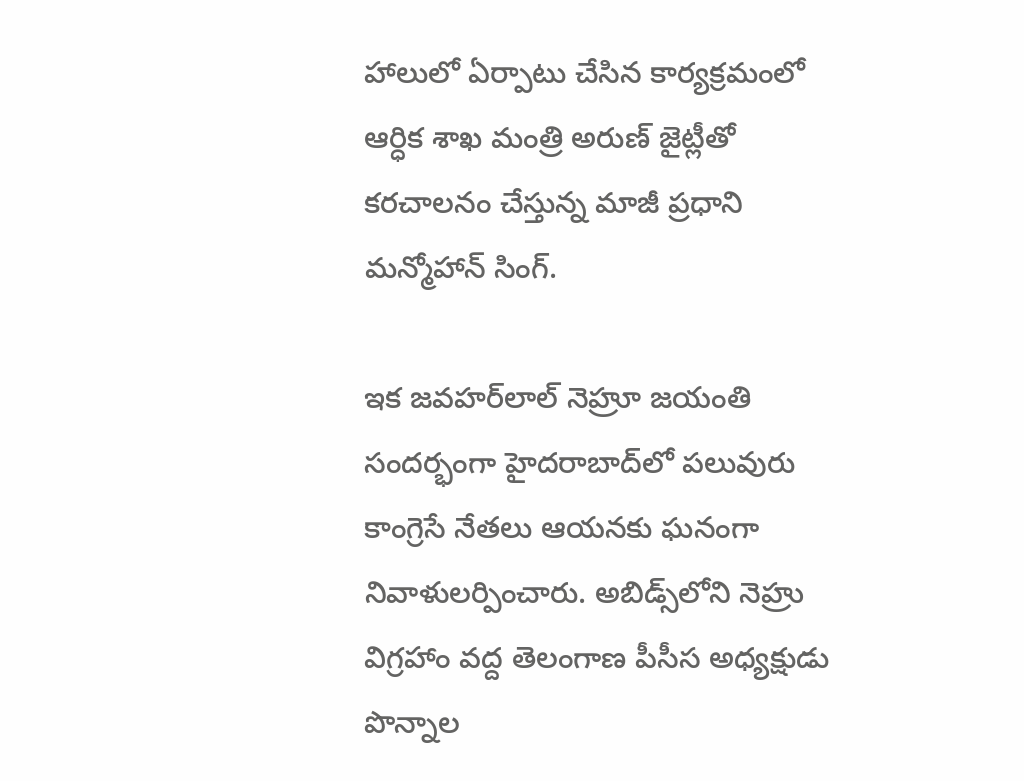హాలులో ఏర్పాటు చేసిన కార్యక్రమంలో ఆర్ధిక శాఖ మంత్రి అరుణ్ జైట్లీతో కరచాలనం చేస్తున్న మాజీ ప్రధాని మన్మోహాన్ సింగ్.

ఇక జవహర్‌లాల్ నెహ్రూ జయంతి సందర్భంగా హైదరాబాద్‌‌‌లో పలువురు కాంగ్రెసే నేతలు ఆయనకు ఘనంగా నివాళులర్పించారు. అబిడ్స్‌లోని నెహ్రు విగ్రహాం వద్ద తెలంగాణ పీసీస అధ్యక్షుడు పొన్నాల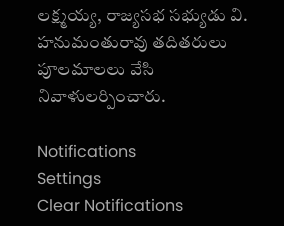లక్ష్మయ్య, రాజ్యసభ సభ్యుడు వి. హనుమంతురావు తదితరులు పూలమాలలు వేసి నివాళులర్పించారు.

Notifications
Settings
Clear Notifications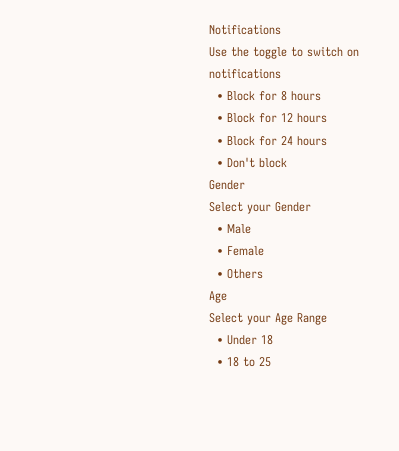Notifications
Use the toggle to switch on notifications
  • Block for 8 hours
  • Block for 12 hours
  • Block for 24 hours
  • Don't block
Gender
Select your Gender
  • Male
  • Female
  • Others
Age
Select your Age Range
  • Under 18
  • 18 to 25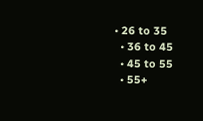• 26 to 35
  • 36 to 45
  • 45 to 55
  • 55+